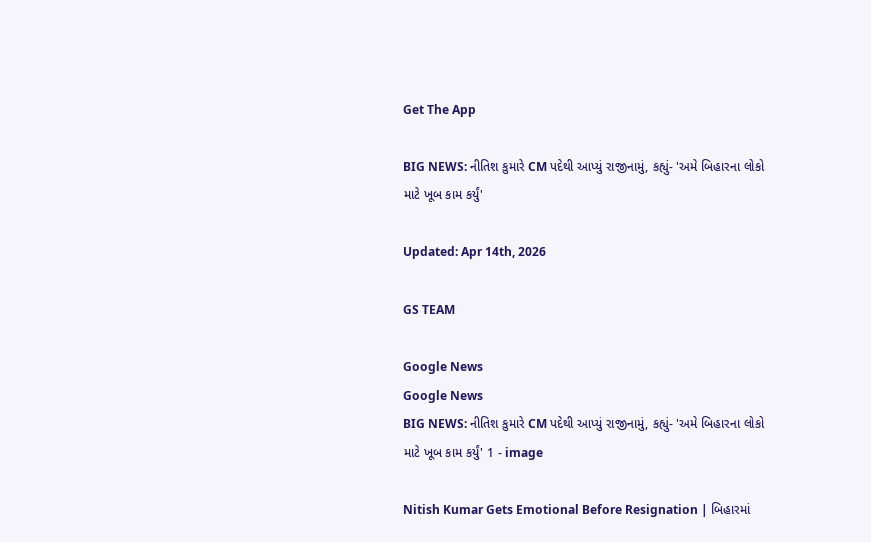Get The App

BIG NEWS: નીતિશ કુમારે CM પદેથી આપ્યું રાજીનામું, કહ્યું- 'અમે બિહારના લોકો માટે ખૂબ કામ કર્યું'

Updated: Apr 14th, 2026

GS TEAM

Google News
Google News
BIG NEWS: નીતિશ કુમારે CM પદેથી આપ્યું રાજીનામું, કહ્યું- 'અમે બિહારના લોકો માટે ખૂબ કામ કર્યું' 1 - image

Nitish Kumar Gets Emotional Before Resignation | બિહારમાં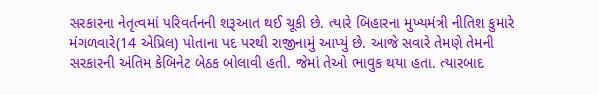સરકારના નેતૃત્વમાં પરિવર્તનની શરૂઆત થઈ ચૂકી છે. ત્યારે બિહારના મુખ્યમંત્રી નીતિશ કુમારે મંગળવારે(14 એપ્રિલ) પોતાના પદ પરથી રાજીનામું આપ્યું છે. આજે સવારે તેમણે તેમની સરકારની અંતિમ કેબિનેટ બેઠક બોલાવી હતી. જેમાં તેઓ ભાવુક થયા હતા. ત્યારબાદ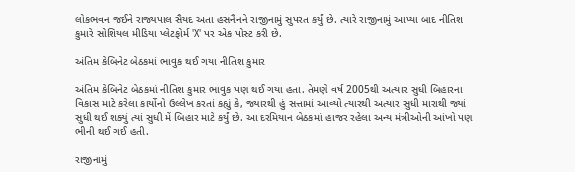લોકભવન જઈને રાજ્યપાલ સૈયદ અતા હસનૈનને રાજીનામું સુપરત કર્યું છે. ત્યારે રાજીનામું આપ્યા બાદ નીતિશ કુમારે સોશિયલ મીડિયા પ્લેટફોર્મ 'X' પર એક પોસ્ટ કરી છે.

અંતિમ કેબિનેટ બેઠકમાં ભાવુક થઈ ગયા નીતિશ કુમાર

અંતિમ કેબિનેટ બેઠકમાં નીતિશ કુમાર ભાવુક પણ થઈ ગયા હતા. તેમણે વર્ષ 2005થી અત્યાર સુધી બિહારના વિકાસ માટે કરેલા કાર્યોનો ઉલ્લેખ કરતાં કહ્યું કે, જ્યારથી હું સત્તામાં આવ્યો ત્યારથી અત્યાર સુધી મારાથી જ્યાં સુધી થઈ શક્યું ત્યાં સુધી મેં બિહાર માટે કર્યું છે. આ દરમિયાન બેઠકમાં હાજર રહેલા અન્ય મંત્રીઓની આંખો પણ ભીની થઈ ગઈ હતી.

રાજીનામું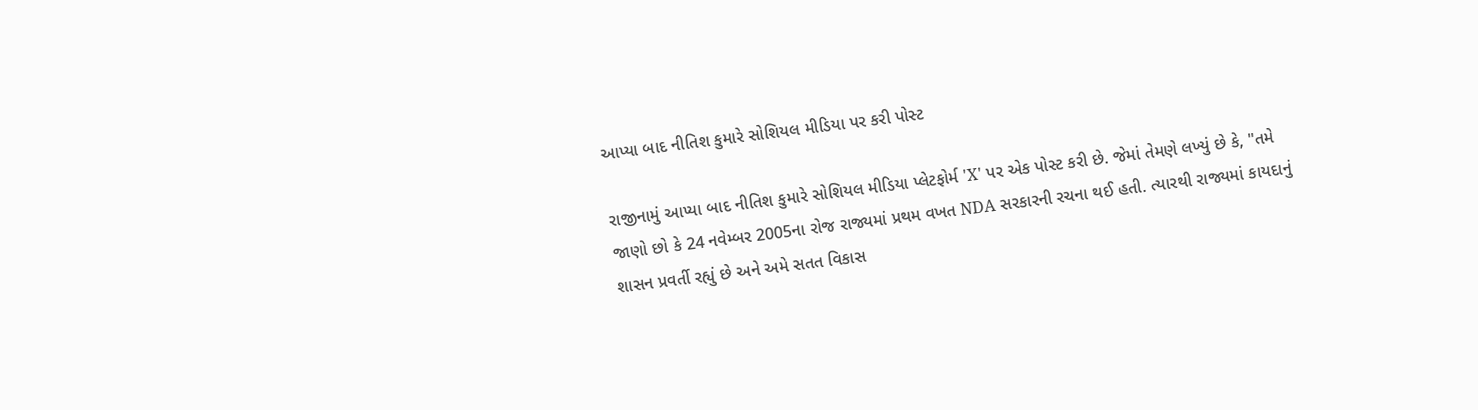આપ્યા બાદ નીતિશ કુમારે સોશિયલ મીડિયા પર કરી પોસ્ટ

રાજીનામું આપ્યા બાદ નીતિશ કુમારે સોશિયલ મીડિયા પ્લેટફોર્મ 'X' પર એક પોસ્ટ કરી છે. જેમાં તેમણે લખ્યું છે કે, "તમે જાણો છો કે 24 નવેમ્બર 2005ના રોજ રાજ્યમાં પ્રથમ વખત NDA સરકારની રચના થઈ હતી. ત્યારથી રાજ્યમાં કાયદાનું શાસન પ્રવર્તી રહ્યું છે અને અમે સતત વિકાસ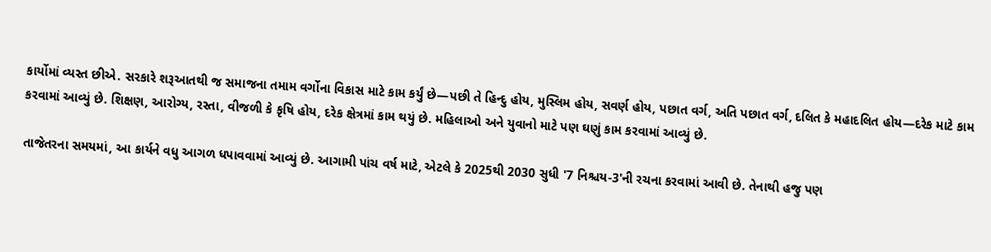કાર્યોમાં વ્યસ્ત છીએ. સરકારે શરૂઆતથી જ સમાજના તમામ વર્ગોના વિકાસ માટે કામ કર્યું છે—પછી તે હિન્દુ હોય, મુસ્લિમ હોય, સવર્ણ હોય, પછાત વર્ગ, અતિ પછાત વર્ગ, દલિત કે મહાદલિત હોય—દરેક માટે કામ કરવામાં આવ્યું છે. શિક્ષણ, આરોગ્ય, રસ્તા, વીજળી કે કૃષિ હોય, દરેક ક્ષેત્રમાં કામ થયું છે. મહિલાઓ અને યુવાનો માટે પણ ઘણું કામ કરવામાં આવ્યું છે.

તાજેતરના સમયમાં, આ કાર્યને વધુ આગળ ધપાવવામાં આવ્યું છે. આગામી પાંચ વર્ષ માટે, એટલે કે 2025થી 2030 સુધી '7 નિશ્ચય-3'ની રચના કરવામાં આવી છે. તેનાથી હજુ પણ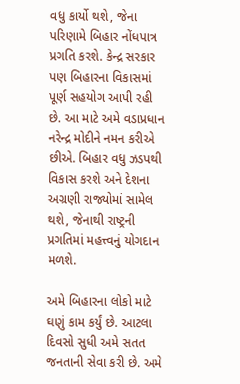વધુ કાર્યો થશે, જેના પરિણામે બિહાર નોંધપાત્ર પ્રગતિ કરશે. કેન્દ્ર સરકાર પણ બિહારના વિકાસમાં પૂર્ણ સહયોગ આપી રહી છે. આ માટે અમે વડાપ્રધાન નરેન્દ્ર મોદીને નમન કરીએ છીએ. બિહાર વધુ ઝડપથી વિકાસ કરશે અને દેશના અગ્રણી રાજ્યોમાં સામેલ થશે, જેનાથી રાષ્ટ્રની પ્રગતિમાં મહત્ત્વનું યોગદાન મળશે.

અમે બિહારના લોકો માટે ઘણું કામ કર્યું છે. આટલા દિવસો સુધી અમે સતત જનતાની સેવા કરી છે. અમે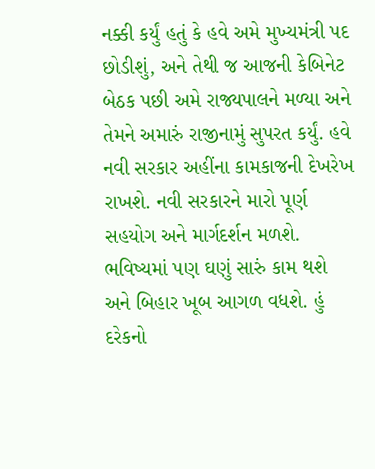નક્કી કર્યું હતું કે હવે અમે મુખ્યમંત્રી પદ છોડીશું, અને તેથી જ આજની કેબિનેટ બેઠક પછી અમે રાજ્યપાલને મળ્યા અને તેમને અમારું રાજીનામું સુપરત કર્યું. હવે નવી સરકાર અહીંના કામકાજની દેખરેખ રાખશે. નવી સરકારને મારો પૂર્ણ સહયોગ અને માર્ગદર્શન મળશે. ભવિષ્યમાં પણ ઘણું સારું કામ થશે અને બિહાર ખૂબ આગળ વધશે. હું દરેકનો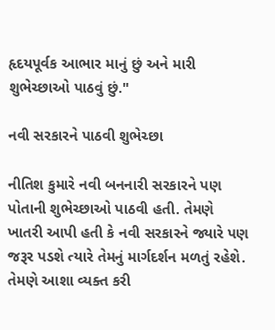હૃદયપૂર્વક આભાર માનું છું અને મારી શુભેચ્છાઓ પાઠવું છું."

નવી સરકારને પાઠવી શુભેચ્છા

નીતિશ કુમારે નવી બનનારી સરકારને પણ પોતાની શુભેચ્છાઓ પાઠવી હતી. તેમણે ખાતરી આપી હતી કે નવી સરકારને જ્યારે પણ જરૂર પડશે ત્યારે તેમનું માર્ગદર્શન મળતું રહેશે. તેમણે આશા વ્યક્ત કરી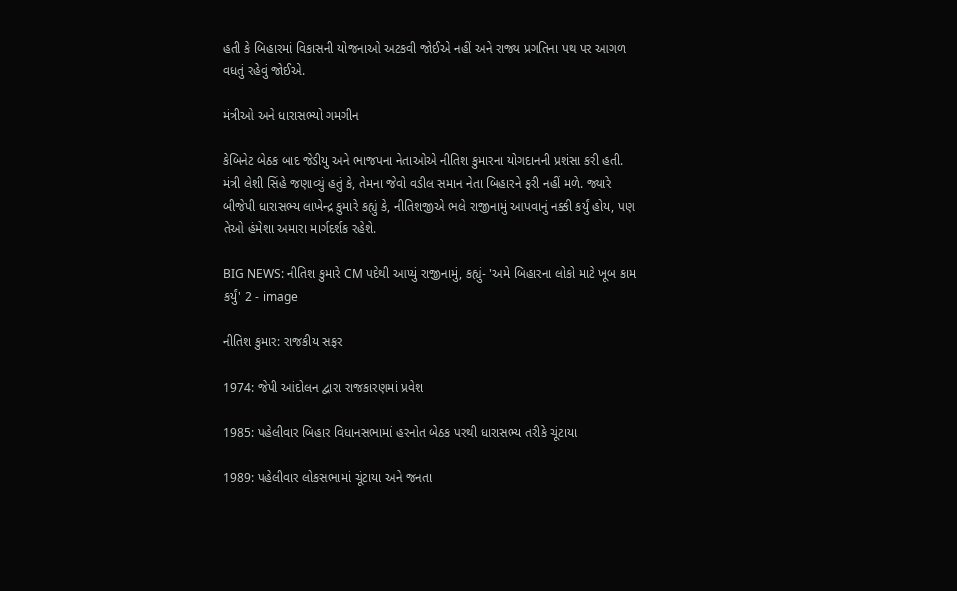હતી કે બિહારમાં વિકાસની યોજનાઓ અટકવી જોઈએ નહીં અને રાજ્ય પ્રગતિના પથ પર આગળ વધતું રહેવું જોઈએ.

મંત્રીઓ અને ધારાસભ્યો ગમગીન

કેબિનેટ બેઠક બાદ જેડીયુ અને ભાજપના નેતાઓએ નીતિશ કુમારના યોગદાનની પ્રશંસા કરી હતી. મંત્રી લેશી સિંહે જણાવ્યું હતું કે, તેમના જેવો વડીલ સમાન નેતા બિહારને ફરી નહીં મળે. જ્યારે બીજેપી ધારાસભ્ય લાખેન્દ્ર કુમારે કહ્યું કે, નીતિશજીએ ભલે રાજીનામું આપવાનું નક્કી કર્યું હોય, પણ તેઓ હંમેશા અમારા માર્ગદર્શક રહેશે.

BIG NEWS: નીતિશ કુમારે CM પદેથી આપ્યું રાજીનામું, કહ્યું- 'અમે બિહારના લોકો માટે ખૂબ કામ કર્યું' 2 - image

નીતિશ કુમાર: રાજકીય સફર

1974: જેપી આંદોલન દ્વારા રાજકારણમાં પ્રવેશ

1985: પહેલીવાર બિહાર વિધાનસભામાં હરનોત બેઠક પરથી ધારાસભ્ય તરીકે ચૂંટાયા

1989: પહેલીવાર લોકસભામાં ચૂંટાયા અને જનતા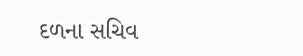દળના સચિવ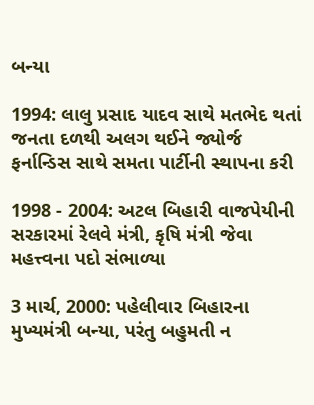બન્યા

1994: લાલુ પ્રસાદ યાદવ સાથે મતભેદ થતાં જનતા દળથી અલગ થઈને જ્યોર્જ ફર્નાન્ડિસ સાથે સમતા પાર્ટીની સ્થાપના કરી

1998 - 2004: અટલ બિહારી વાજપેયીની સરકારમાં રેલવે મંત્રી, કૃષિ મંત્રી જેવા મહત્ત્વના પદો સંભાળ્યા

3 માર્ચ, 2000: પહેલીવાર બિહારના મુખ્યમંત્રી બન્યા, પરંતુ બહુમતી ન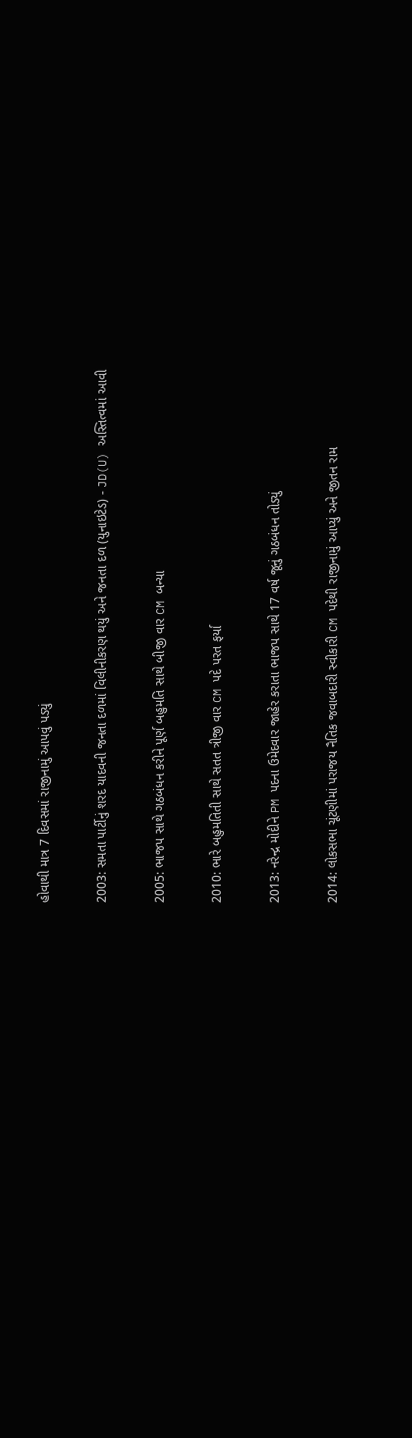હોવાથી માત્ર 7 દિવસમાં રાજીનામું આપવું પડ્યું

2003: સમતા પાર્ટીનું શરદ યાદવની જનતા દળમાં વિલીનીકરણ થયું અને જનતા દળ (યુનાઇટેડ) - JD(U) અસ્તિત્વમાં આવી

2005: ભાજપ સાથે ગઠબંધન કરીને પૂર્ણ બહુમતિ સાથે બીજી વાર CM બન્યા

2010: ભારે બહુમતિતી સાથે સતત ત્રીજી વાર CM પદે પરત ફર્યા

2013: નરેન્દ્ર મોદીને PM પદના ઉમેદવાર જાહેર કરાતા ભાજપ સાથે 17 વર્ષ જૂનું ગઠબંધન તોડ્યું

2014: લોકસભા ચૂંટણીમાં પરાજય નૈતિક જવાબદારી સ્વીકારી CM પદેથી રાજીનામું આપ્યું અને જીતન રામ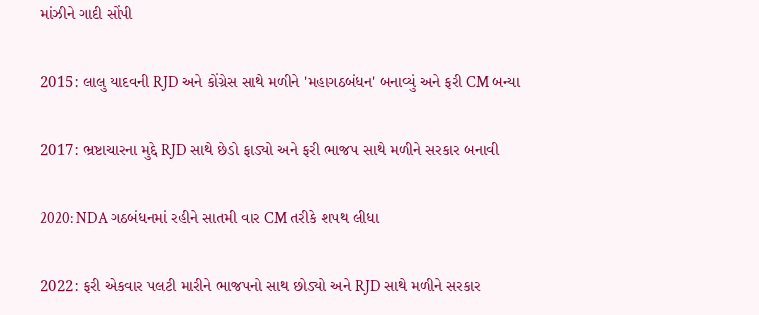માંઝીને ગાદી સોંપી

2015: લાલુ યાદવની RJD અને કોંગ્રેસ સાથે મળીને 'મહાગઠબંધન' બનાવ્યું અને ફરી CM બન્યા

2017: ભ્રષ્ટાચારના મુદ્દે RJD સાથે છેડો ફાડ્યો અને ફરી ભાજપ સાથે મળીને સરકાર બનાવી

2020: NDA ગઠબંધનમાં રહીને સાતમી વાર CM તરીકે શપથ લીધા

2022: ફરી એકવાર પલટી મારીને ભાજપનો સાથ છોડ્યો અને RJD સાથે મળીને સરકાર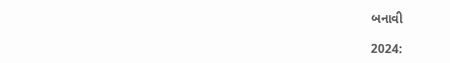બનાવી

2024: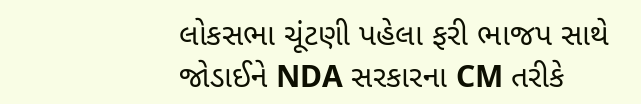લોકસભા ચૂંટણી પહેલા ફરી ભાજપ સાથે જોડાઈને NDA સરકારના CM તરીકે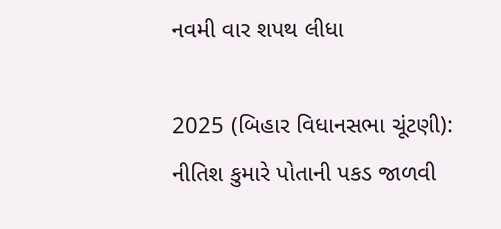નવમી વાર શપથ લીધા

2025 (બિહાર વિધાનસભા ચૂંટણી):  નીતિશ કુમારે પોતાની પકડ જાળવી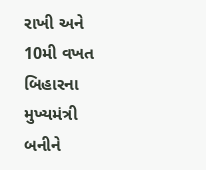રાખી અને 10મી વખત બિહારના મુખ્યમંત્રી બનીને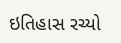ઇતિહાસ રચ્યો